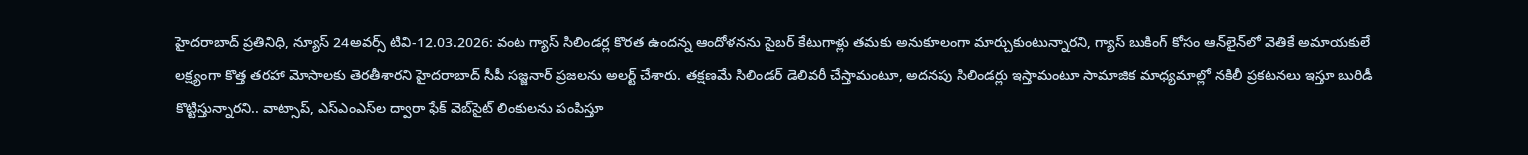హైదరాబాద్ ప్రతినిధి, న్యూస్ 24అవర్స్ టివి-12.03.2026: వంట గ్యాస్ సిలిండర్ల కొరత ఉందన్న ఆందోళనను సైబర్ కేటుగాళ్లు తమకు అనుకూలంగా మార్చుకుంటున్నారని, గ్యాస్ బుకింగ్ కోసం ఆన్‌లైన్‌లో వెతికే అమాయకులే లక్ష్యంగా కొత్త తరహా మోసాలకు తెరతీశారని హైదరాబాద్ సీపీ సజ్జనార్ ప్రజలను అలర్ట్ చేశారు. తక్షణమే సిలిండర్ డెలివరీ చేస్తామంటూ, అదనపు సిలిండర్లు ఇస్తామంటూ సామాజిక మాధ్యమాల్లో నకిలీ ప్రకటనలు ఇస్తూ బురిడీ కొట్టిస్తున్నారని.. వాట్సాప్, ఎస్ఎంఎస్‌ల ద్వారా ఫేక్ వెబ్‌సైట్ లింకులను పంపిస్తూ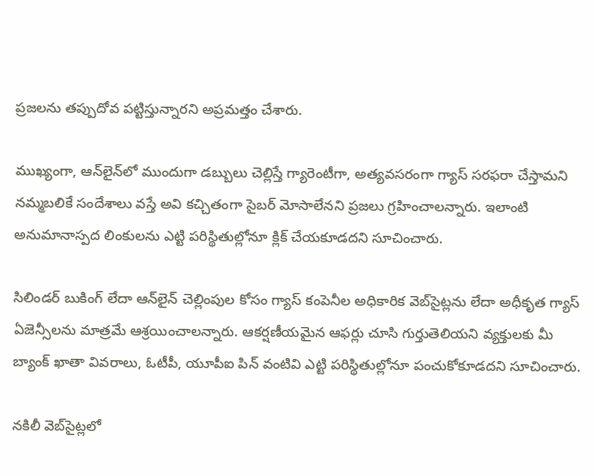ప్రజలను తప్పుదోవ పట్టిస్తున్నారని అప్రమత్తం చేశారు.

ముఖ్యంగా, ఆన్‌లైన్‌లో ముందుగా డబ్బులు చెల్లిస్తే గ్యారెంటీగా, అత్యవసరంగా గ్యాస్ సరఫరా చేస్తామని నమ్మబలికే సందేశాలు వస్తే అవి కచ్చితంగా సైబర్ మోసాలేనని ప్రజలు గ్రహించాలన్నారు. ఇలాంటి అనుమానాస్పద లింకులను ఎట్టి పరిస్థితుల్లోనూ క్లిక్ చేయకూడదని సూచించారు.

సిలిండర్ బుకింగ్ లేదా ఆన్‌లైన్ చెల్లింపుల కోసం గ్యాస్ కంపెనీల అధికారిక వెబ్‌సైట్లను లేదా అధీకృత గ్యాస్ ఏజెన్సీలను మాత్రమే ఆశ్రయించాలన్నారు. ఆకర్షణీయమైన ఆఫర్లు చూసి గుర్తుతెలియని వ్యక్తులకు మీ బ్యాంక్ ఖాతా వివరాలు, ఓటీపీ, యూపీఐ పిన్ వంటివి ఎట్టి పరిస్థితుల్లోనూ పంచుకోకూడదని సూచించారు.

నకిలీ వెబ్‌సైట్లలో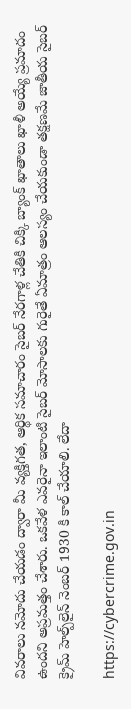వివరాలు నమోదు చేయడం ద్వారా మీ వ్యక్తిగత, ఆర్థిక సమాచారం సైబర్ నేరగాళ్ల చేతికి చిక్కి బ్యాంక్ ఖాతాలు ఖాళీ అయ్యే ప్రమాదం ఉందని అప్రమత్తం చేశారు. ఒకవేళ ఎవరైనా ఇలాంటి సైబర్ మోసాలకు గురైతే ఏమాత్రం ఆలస్యం చేయకుండా తక్షణమే జాతీయ సైబర్ క్రైమ్ హెల్ప్‌లైన్ నెంబర్ 1930 కి కాల్ చేయాలి. లేదా

https://cybercrime.gov.in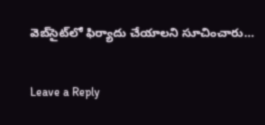వెబ్‌సైట్‌లో ఫిర్యాదు చేయాలని సూచించారు…

Leave a Reply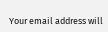Your email address will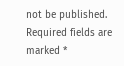not be published. Required fields are marked *